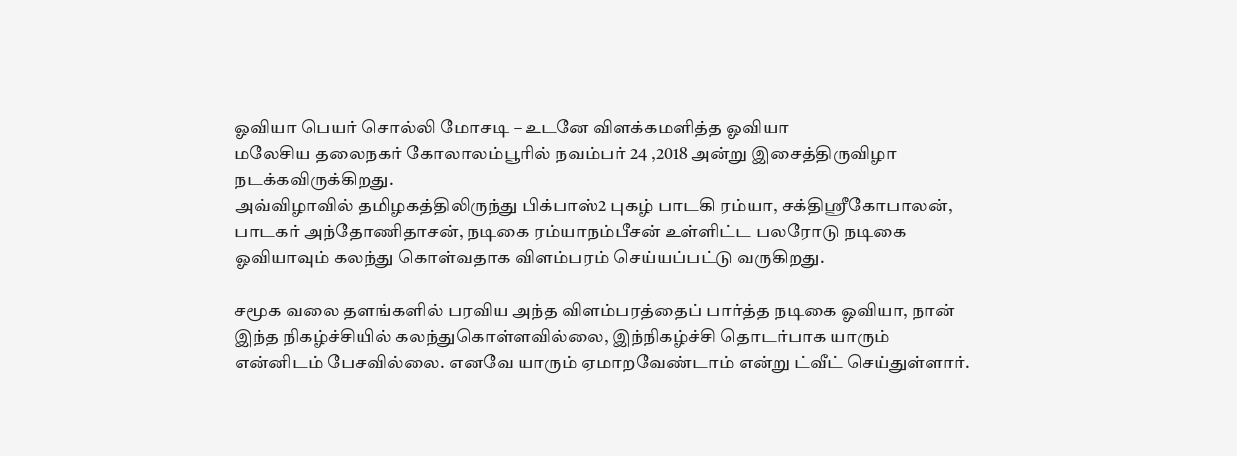ஓவியா பெயர் சொல்லி மோசடி – உடனே விளக்கமளித்த ஓவியா
மலேசிய தலைநகர் கோலாலம்பூரில் நவம்பர் 24 ,2018 அன்று இசைத்திருவிழா நடக்கவிருக்கிறது.
அவ்விழாவில் தமிழகத்திலிருந்து பிக்பாஸ்2 புகழ் பாடகி ரம்யா, சக்திஶ்ரீகோபாலன், பாடகர் அந்தோணிதாசன், நடிகை ரம்யாநம்பீசன் உள்ளிட்ட பலரோடு நடிகை ஓவியாவும் கலந்து கொள்வதாக விளம்பரம் செய்யப்பட்டு வருகிறது.

சமூக வலை தளங்களில் பரவிய அந்த விளம்பரத்தைப் பார்த்த நடிகை ஓவியா, நான் இந்த நிகழ்ச்சியில் கலந்துகொள்ளவில்லை, இந்நிகழ்ச்சி தொடர்பாக யாரும் என்னிடம் பேசவில்லை. எனவே யாரும் ஏமாறவேண்டாம் என்று ட்வீட் செய்துள்ளார்.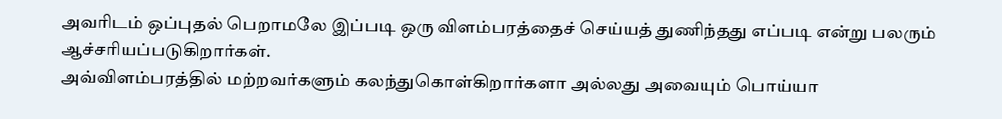அவரிடம் ஒப்புதல் பெறாமலே இப்படி ஒரு விளம்பரத்தைச் செய்யத் துணிந்தது எப்படி என்று பலரும் ஆச்சரியப்படுகிறார்கள்.
அவ்விளம்பரத்தில் மற்றவர்களும் கலந்துகொள்கிறார்களா அல்லது அவையும் பொய்யா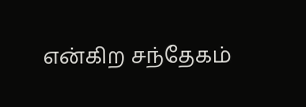என்கிற சந்தேகம்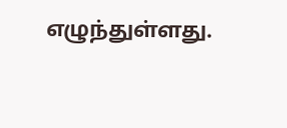எழுந்துள்ளது.